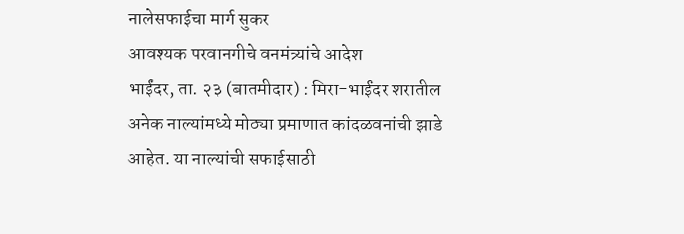नालेसफाईचा मार्ग सुकर
आवश्यक परवानगीचे वनमंत्र्यांचे आदेश
भाईंदर, ता. २३ (बातमीदार) : मिरा-भाईंदर शरातील अनेक नाल्यांमध्ये मोठ्या प्रमाणात कांदळवनांची झाडे आहेत. या नाल्यांची सफाईसाठी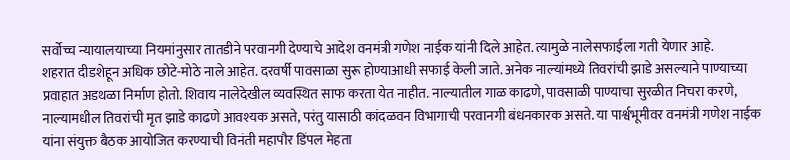सर्वोच्च न्यायालयाच्या नियमांनुसार तातडीने परवानगी देण्याचे आदेश वनमंत्री गणेश नाईक यांनी दिले आहेत. त्यामुळे नालेसफाईला गती येणार आहे.
शहरात दीडशेहून अधिक छोटे-मोठे नाले आहेत. दरवर्षी पावसाळा सुरू होण्याआधी सफाई केली जाते. अनेक नाल्यांमध्ये तिवरांची झाडे असल्याने पाण्याच्या प्रवाहात अडथळा निर्माण होतो. शिवाय नालेदेखील व्यवस्थित साफ करता येत नाहीत. नाल्यातील गाळ काढणे, पावसाळी पाण्याचा सुरळीत निचरा करणे, नाल्यामधील तिवरांची मृत झाडे काढणे आवश्यक असते, परंतु यासाठी कांदळवन विभागाची परवानगी बंधनकारक असते. या पार्श्वभूमीवर वनमंत्री गणेश नाईक यांना संयुक्त बैठक आयोजित करण्याची विनंती महापौर डिंपल मेहता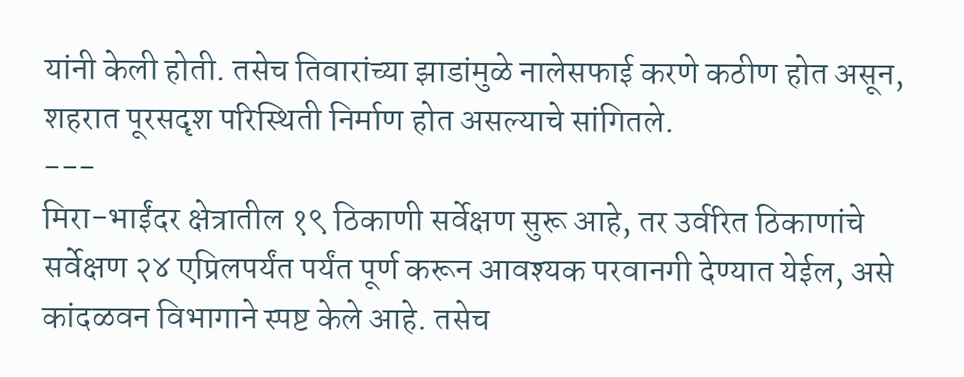यांनी केली होती. तसेच तिवारांच्या झाडांमुळे नालेसफाई करणे कठीण होत असून, शहरात पूरसदृश परिस्थिती निर्माण होत असल्याचे सांगितले.
---
मिरा-भाईंदर क्षेत्रातील १९ ठिकाणी सर्वेक्षण सुरू आहे, तर उर्वरित ठिकाणांचे सर्वेक्षण २४ एप्रिलपर्यंत पर्यंत पूर्ण करून आवश्यक परवानगी देण्यात येईल, असे कांदळवन विभागाने स्पष्ट केले आहे. तसेच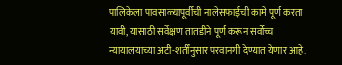पालिकेला पावसाळ्यापूर्वीची नालेसफाईची कामे पूर्ण करता यावी, यासाठी सर्वेक्षण तातडीने पूर्ण करून सर्वोच्च न्यायालयाच्या अटी-शर्तींनुसार परवानगी देण्यात येणार आहे.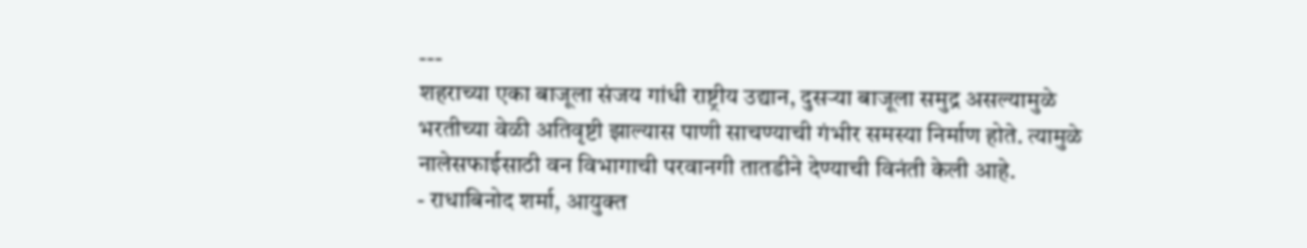---
शहराच्या एका बाजूला संजय गांधी राष्ट्रीय उद्यान, दुसऱ्या बाजूला समुद्र असल्यामुळे भरतीच्या वेळी अतिवृष्टी झाल्यास पाणी साचण्याची गंभीर समस्या निर्माण होते. त्यामुळे नालेसफाईसाठी वन विभागाची परवानगी तातडीने देण्याची विनंती केली आहे.
- राधाबिनोद शर्मा, आयुक्त